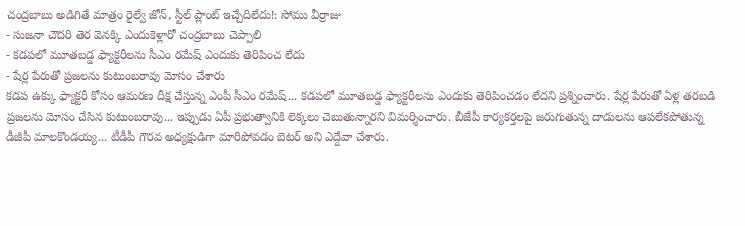చంద్రబాబు అడిగితే మాత్రం రైల్వే జోన్, స్టీల్ ప్లాంట్ ఇచ్చేదిలేదు!: సోము వీర్రాజు
- సుజనా చౌదరి తెర వెనక్కి ఎందుకెళ్లారో చంద్రబాబు చెప్పాలి
- కడపలో మూతబడ్డ ఫ్యాక్టరీలను సీఎం రమేష్ ఎందుకు తెరిపించ లేదు
- షేర్ల పేరుతో ప్రజలను కుటుంబరావు మోసం చేశారు
కడప ఉక్కు ఫ్యాక్టరీ కోసం ఆమరణ దీక్ష చేస్తున్న ఎంపీ సీఎం రమేష్... కడపలో మూతబడ్డ ఫ్యాక్టరీలను ఎందుకు తెరిపించడం లేదని ప్రశ్నించారు. షేర్ల పేరుతో ఏళ్ల తరబడి ప్రజలను మోసం చేసిన కుటుంబరావు... ఇప్పుడు ఏపీ ప్రభుత్వానికి లెక్కలు చెబుతున్నారని విమర్శించారు. బీజేపీ కార్యకర్తలపై జరుగుతున్న దాడులను ఆపలేకపోతున్న డీజీపీ మాలకొండయ్య... టీడీపీ గౌరవ అధ్యక్షుడిగా మారిపోవడం బెటర్ అని ఎద్దేవా చేశారు.